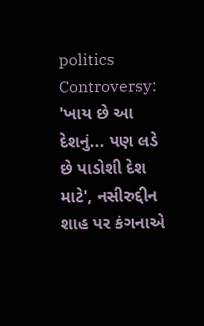politics
Controversy: 'ખાય છે આ દેશનું... પણ લડે છે પાડોશી દેશ માટે', નસીરુદ્દીન શાહ પર કંગનાએ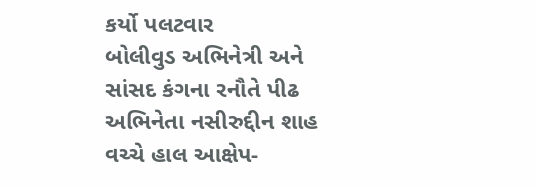કર્યો પલટવાર
બોલીવુડ અભિનેત્રી અને સાંસદ કંગના રનૌતે પીઢ અભિનેતા નસીરુદ્દીન શાહ વચ્ચે હાલ આક્ષેપ-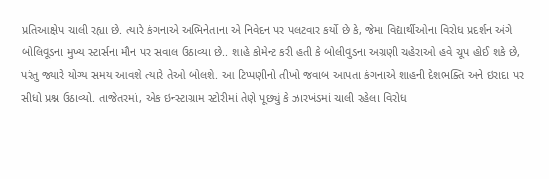પ્રતિઆક્ષેપ ચાલી રહ્યા છે. ત્યારે કંગનાએ અભિનેતાના એ નિવેદન પર પલટવાર કર્યો છે કે, જેમા વિદ્યાર્થીઓના વિરોધ પ્રદર્શન અંગે બોલિવૂડના મુખ્ય સ્ટાર્સના મૌન પર સવાલ ઉઠાવ્યા છે.. શાહે કોમેન્ટ કરી હતી કે બોલીવુડના અગ્રણી ચહેરાઓ હવે ચૂપ હોઈ શકે છે, પરંતુ જ્યારે યોગ્ય સમય આવશે ત્યારે તેઓ બોલશે. આ ટિપ્પણીનો તીખો જવાબ આપતા કંગનાએ શાહની દેશભક્તિ અને ઇરાદા પર સીધો પ્રશ્ન ઉઠાવ્યો. તાજેતરમાં, એક ઇન્સ્ટાગ્રામ સ્ટોરીમાં તેણે પૂછ્યું કે ઝારખંડમાં ચાલી રહેલા વિરોધ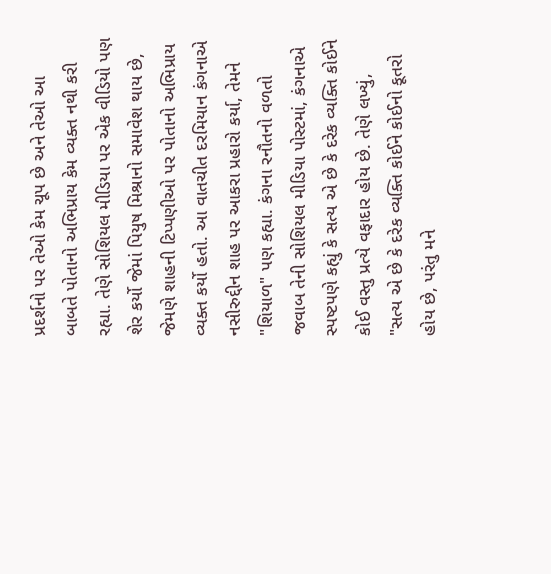પ્રદર્શનો પર તેઓ કેમ ચૂપ છે અને તેઓ આ બાબતે પોતાનો અભિપ્રાય કેમ વ્યક્ત નથી કરી રહ્યા. તેણે સોશિયલ મીડિયા પર એક વીડિયો પણ શેર કર્યો જેમાં પિયુષ મિશ્રાનો સમાવેશ થાય છે, જેમણે શાહની ટિપ્પણીઓ પર પોતાનો અભિપ્રાય વ્યક્ત કર્યો હતો. આ વાતચીત દરમિયાન કંગનાએ નસીરુદ્દીન શાહ પર આકરા પ્રહારો કર્યા, તેમને "શિયાળ" પણ કહ્યા. કંગના રનૌતનો વળતો જવાબ તેની સોશિયલ મીડિયા પોસ્ટમાં, કંગનાએ સ્પષ્ટપણે કહ્યું કે સત્ય એ છે કે દરેક વ્યક્તિ કોઈને કોઈ વસ્તુ પ્રત્યે વફાદાર હોય છે. તેણે લખ્યું, "સત્ય એ છે કે દરેક વ્યક્તિ કોઈને કોઈનો કૂતરો હોય છે, પરંતુ મને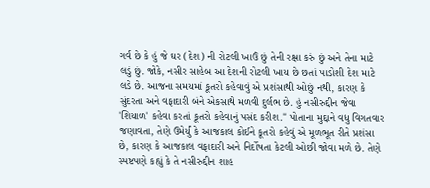ગર્વ છે કે હું જે ઘર (દેશ) ની રોટલી ખાઉં છું તેની રક્ષા કરું છું અને તેના માટે લડું છું. જોકે, નસીર સાહેબ આ દેશની રોટલી ખાય છે છતાં પાડોશી દેશ માટે લડે છે. આજના સમયમાં કૂતરો કહેવાવું એ પ્રશંસાથી ઓછું નથી, કારણ કે સુંદરતા અને વફાદારી બંને એકસાથે મળવી દુર્લભ છે. હું નસીરુદ્દીન જેવા 'શિયાળ' કહેવા કરતાં કૂતરો કહેવાનું પસંદ કરીશ." પોતાના મુદ્દાને વધુ વિગતવાર જણાવતા, તેણે ઉમેર્યું કે આજકાલ કોઈને કૂતરો કહેવું એ મૂળભૂત રીતે પ્રશંસા છે, કારણ કે આજકાલ વફાદારી અને નિર્દોષતા કેટલી ઓછી જોવા મળે છે. તેણે સ્પષ્ટપણે કહ્યું કે તે નસીરુદ્દીન શાહ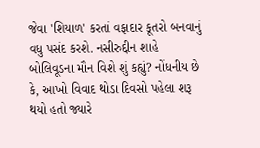જેવા 'શિયાળ' કરતાં વફાદાર કૂતરો બનવાનું વધુ પસંદ કરશે. નસીરુદ્દીન શાહે બોલિવૂડના મૌન વિશે શું કહ્યું? નોંધનીય છે કે, આખો વિવાદ થોડા દિવસો પહેલા શરૂ થયો હતો જ્યારે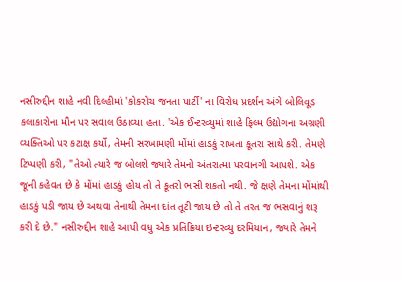નસીરુદ્દીન શાહે નવી દિલ્હીમાં 'કોકરોચ જનતા પાર્ટી' ના વિરોધ પ્રદર્શન અંગે બોલિવૂડ કલાકારોના મૌન પર સવાલ ઉઠાવ્યા હતા. 'એક ઈન્ટરવ્યુમાં શાહે ફિલ્મ ઉદ્યોગના અગ્રણી વ્યક્તિઓ પર કટાક્ષ કર્યો, તેમની સરખામણી મોંમાં હાડકું રાખતા કૂતરા સાથે કરી. તેમણે ટિપ્પણી કરી, "તેઓ ત્યારે જ બોલશે જ્યારે તેમનો અંતરાત્મા પરવાનગી આપશે. એક જૂની કહેવત છે કે મોંમાં હાડકું હોય તો તે કૂતરો ભસી શકતો નથી. જે ક્ષણે તેમના મોંમાંથી હાડકું પડી જાય છે અથવા તેનાથી તેમના દાંત તૂટી જાય છે તો તે તરત જ ભસવાનું શરૂ કરી દે છે." નસીરુદ્દીન શાહે આપી વધુ એક પ્રતિક્રિયા ઇન્ટરવ્યુ દરમિયાન, જ્યારે તેમને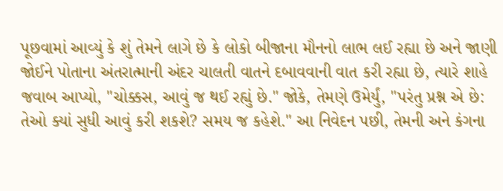પૂછવામાં આવ્યું કે શું તેમને લાગે છે કે લોકો બીજાના મૌનનો લાભ લઈ રહ્યા છે અને જાણી જોઈને પોતાના અંતરાત્માની અંદર ચાલતી વાતને દબાવવાની વાત કરી રહ્યા છે, ત્યારે શાહે જવાબ આપ્યો, "ચોક્કસ, આવું જ થઈ રહ્યું છે." જોકે, તેમણે ઉમેર્યું, "પરંતુ પ્રશ્ન એ છે: તેઓ ક્યાં સુધી આવું કરી શકશે? સમય જ કહેશે." આ નિવેદન પછી, તેમની અને કંગના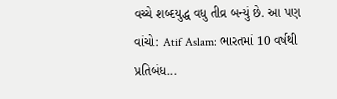વચ્ચે શબ્દયુદ્ધ વધુ તીવ્ર બન્યું છે. આ પણ વાંચો: Atif Aslam: ભારતમાં 10 વર્ષથી પ્રતિબંધ...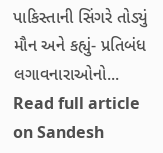પાકિસ્તાની સિંગરે તોડ્યું મૌન અને કહ્યું- પ્રતિબંધ લગાવનારાઓનો...
Read full article on Sandesh